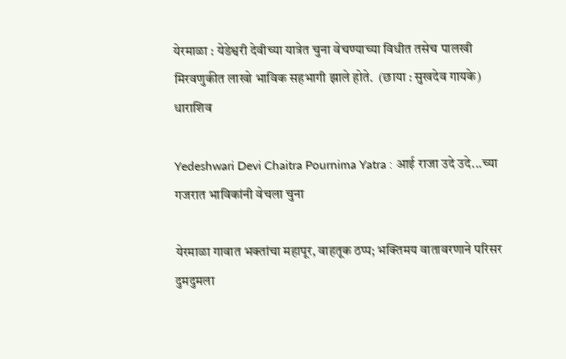येरमाळा : येडेश्वरी देवीच्या यात्रेत चुना वेचण्याच्या विधीत तसेच पालखी मिरवणुकीत लाखो भाविक सहभागी झाले होते.  (छाया : सुखदेव गायके)
धाराशिव

Yedeshwari Devi Chaitra Pournima Yatra : आई राजा उदे उदे...च्या गजरात भाविकांनी वेचला चुना

येरमाळा गावात भक्तांचा महापूर, वाहतूक ठप्प; भक्तिमय वातावरणाने परिसर दुमदुमला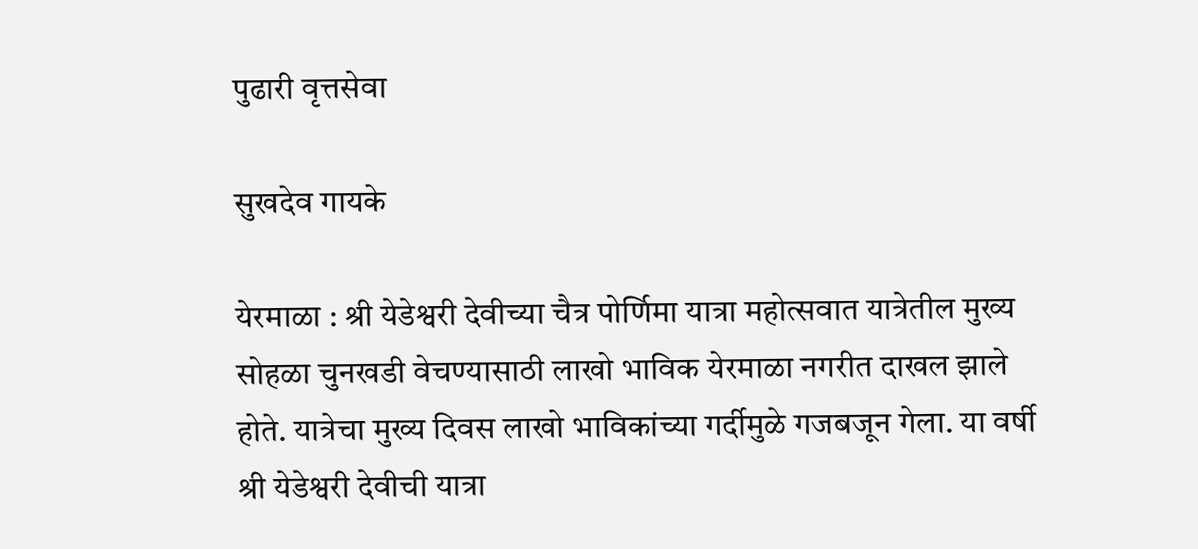पुढारी वृत्तसेवा

सुखदेव गायके

येरमाळा : श्री येडेश्वरी देवीच्या चैत्र पोर्णिमा यात्रा महोत्सवात यात्रेतील मुख्य सोहळा चुनखडी वेचण्यासाठी लाखो भाविक येरमाळा नगरीत दाखल झाले होते. यात्रेचा मुख्य दिवस लाखो भाविकांच्या गर्दीमुळे गजबजून गेला. या वर्षी श्री येडेश्वरी देवीची यात्रा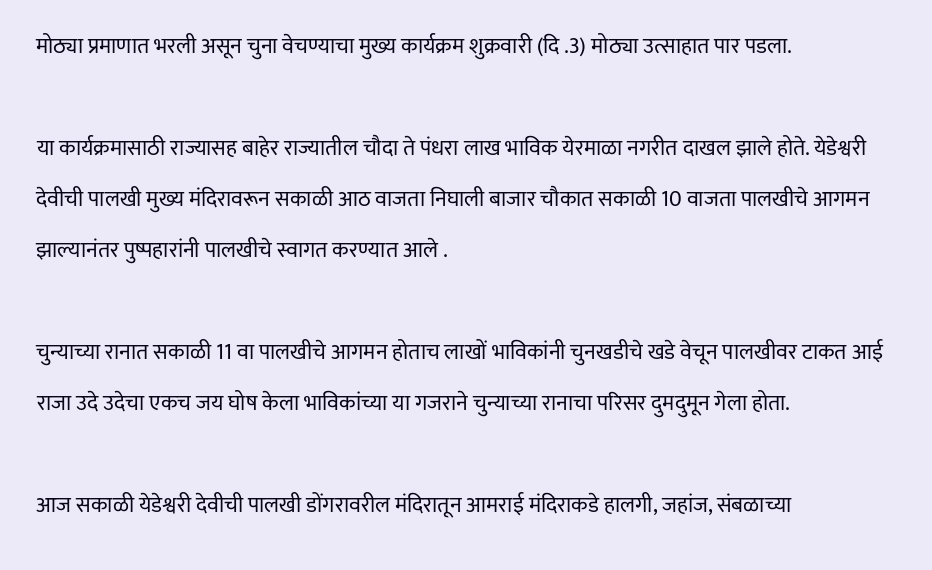मोठ्या प्रमाणात भरली असून चुना वेचण्याचा मुख्य कार्यक्रम शुक्रवारी (दि .3) मोठ्या उत्साहात पार पडला.

या कार्यक्रमासाठी राज्यासह बाहेर राज्यातील चौदा ते पंधरा लाख भाविक येरमाळा नगरीत दाखल झाले होते. येडेश्वरी देवीची पालखी मुख्य मंदिरावरून सकाळी आठ वाजता निघाली बाजार चौकात सकाळी 10 वाजता पालखीचे आगमन झाल्यानंतर पुष्पहारांनी पालखीचे स्वागत करण्यात आले .

चुन्याच्या रानात सकाळी 11 वा पालखीचे आगमन होताच लाखों भाविकांनी चुनखडीचे खडे वेचून पालखीवर टाकत आई राजा उदे उदेचा एकच जय घोष केला भाविकांच्या या गजराने चुन्याच्या रानाचा परिसर दुमदुमून गेला होता.

आज सकाळी येडेश्वरी देवीची पालखी डोंगरावरील मंदिरातून आमराई मंदिराकडे हालगी, जहांज, संबळाच्या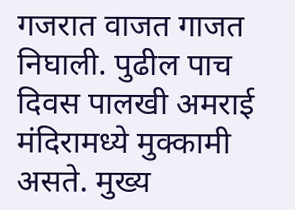गजरात वाजत गाजत निघाली. पुढील पाच दिवस पालखी अमराई मंदिरामध्ये मुक्कामी असते. मुख्य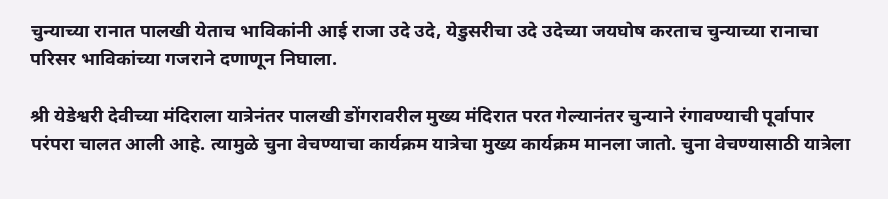चुन्याच्या रानात पालखी येताच भाविकांनी आई राजा उदे उदे, येडुसरीचा उदे उदेच्या जयघोष करताच चुन्याच्या रानाचा परिसर भाविकांच्या गजराने दणाणून निघाला.

श्री येडेश्वरी देवीच्या मंदिराला यात्रेनंतर पालखी डोंगरावरील मुख्य मंदिरात परत गेल्यानंतर चुन्याने रंगावण्याची पूर्वापार परंपरा चालत आली आहे. त्यामुळे चुना वेचण्याचा कार्यक्रम यात्रेचा मुख्य कार्यक्रम मानला जातो. चुना वेचण्यासाठी यात्रेला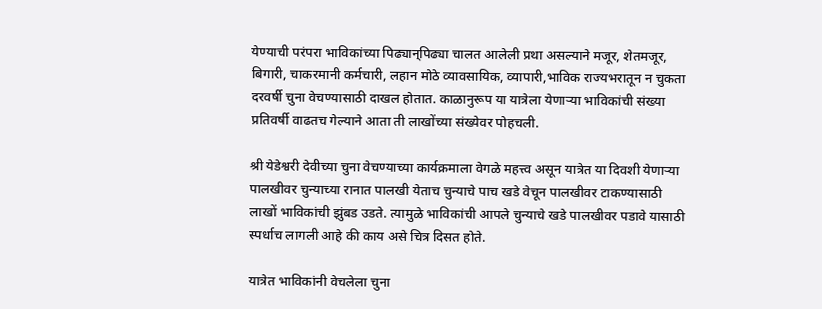येण्याची परंपरा भाविकांच्या पिढ्यान्‌‍पिढ्या चालत आलेली प्रथा असल्याने मजूर, शेतमजूर, बिगारी, चाकरमानी कर्मचारी, लहान मोठे व्यावसायिक, व्यापारी,भाविक राज्यभरातून न चुकता दरवर्षी चुना वेचण्यासाठी दाखल होतात. काळानुरूप या यात्रेला येणाऱ्या भाविकांची संख्या प्रतिवर्षी वाढतच गेल्याने आता ती लाखोंच्या संख्येवर पोहचली.

श्री येडेश्वरी देवीच्या चुना वेचण्याच्या कार्यक्रमाला वेगळे महत्त्व असून यात्रेत या दिवशी येणाऱ्या पालखीवर चुन्याच्या रानात पालखी येताच चुन्याचे पाच खडे वेचून पालखीवर टाकण्यासाठी लाखों भाविकांची झुंबड उडते. त्यामुळे भाविकांची आपले चुन्याचे खडे पालखीवर पडावे यासाठी स्पर्धाच लागली आहे की काय असे चित्र दिसत होते.

यात्रेत भाविकांनी वेचलेला चुना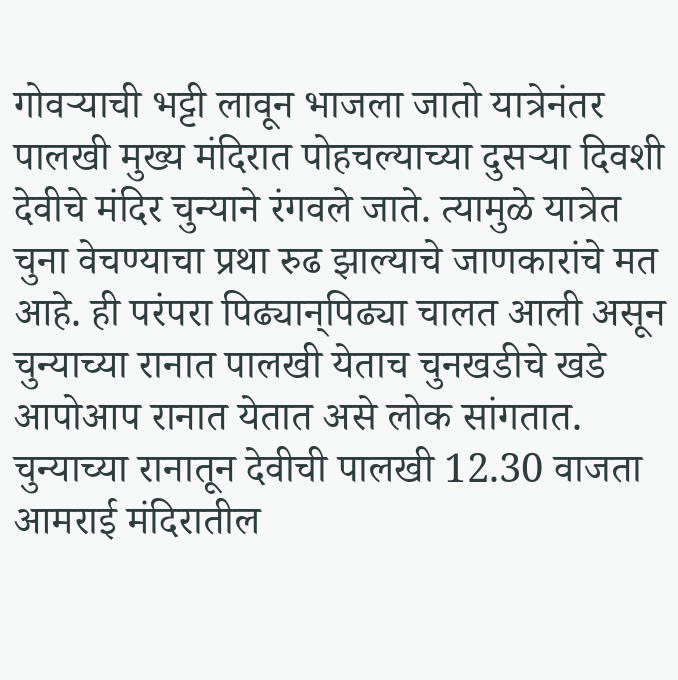गोवऱ्याची भट्टी लावून भाजला जातो यात्रेनंतर पालखी मुख्य मंदिरात पोहचल्याच्या दुसऱ्या दिवशी देवीचे मंदिर चुन्याने रंगवले जाते. त्यामुळे यात्रेत चुना वेचण्याचा प्रथा रुढ झाल्याचे जाणकारांचे मत आहे. ही परंपरा पिढ्यान्‌‍पिढ्या चालत आली असून चुन्याच्या रानात पालखी येताच चुनखडीचे खडे आपोआप रानात येतात असे लोक सांगतात. चुन्याच्या रानातून देवीची पालखी 12.30 वाजता आमराई मंदिरातील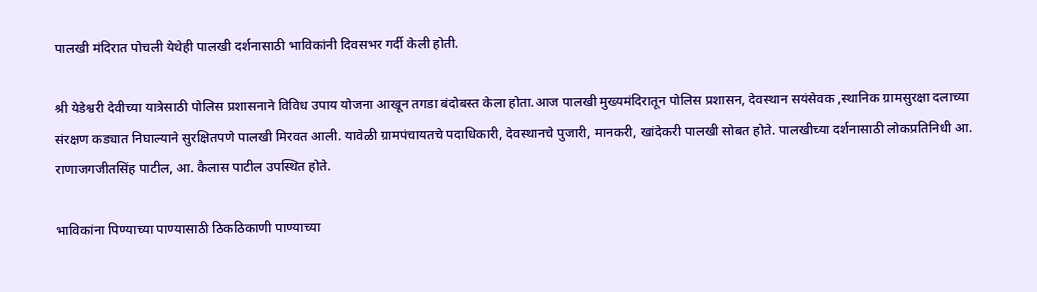पालखी मंदिरात पोचली येथेही पालखी दर्शनासाठी भाविकांनी दिवसभर गर्दी केली होती.

श्री येडेश्वरी देवीच्या यात्रेसाठी पोलिस प्रशासनाने विविध उपाय योजना आखून तगडा बंदोबस्त केला होता.आज पालखी मुख्यमंदिरातून पोलिस प्रशासन, देवस्थान सयंसेवक ,स्थानिक ग्रामसुरक्षा दलाच्या संरक्षण कड्यात निघाल्याने सुरक्षितपणे पालखी मिरवत आली. यावेळी ग्रामपंचायतचे पदाधिकारी, देवस्थानचे पुजारी, मानकरी, खांदेकरी पालखी सोबत होते. पालखीच्या दर्शनासाठी लोकप्रतिनिधी आ. राणाजगजीतसिंह पाटील, आ. कैलास पाटील उपस्थित होते.

भाविकांना पिण्याच्या पाण्यासाठी ठिकठिकाणी पाण्याच्या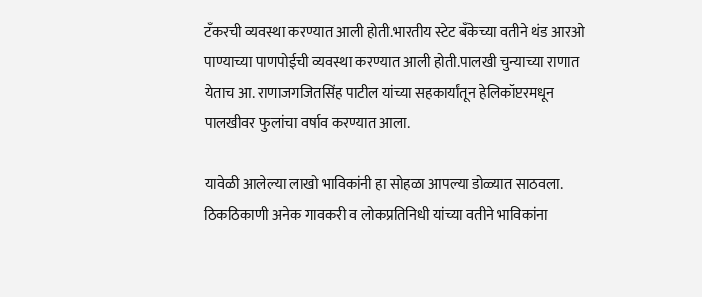टँकरची व्यवस्था करण्यात आली होती.भारतीय स्टेट बँकेच्या वतीने थंड आरओ पाण्याच्या पाणपोईची व्यवस्था करण्यात आली होती.पालखी चुन्याच्या राणात येताच आ. राणाजगजितसिंह पाटील यांच्या सहकार्यांतून हेलिकॉप्टरमधून पालखीवर फुलांचा वर्षाव करण्यात आला.

यावेळी आलेल्या लाखो भाविकांनी हा सोहळा आपल्या डोळ्यात साठवला. ठिकठिकाणी अनेक गावकरी व लोकप्रतिनिधी यांच्या वतीने भाविकांना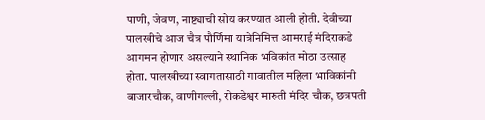पाणी, जेवण, नाष्ट्याची सोय करण्यात आली होती. देवीच्या पालखीचे आज चैत्र पौर्णिमा यात्रेनिमित्त आमराई मंदिराकडे आगमन होणार असल्याने स्थानिक भविकांत मोठा उत्साह होता. पालखीच्या स्वागतासाठी गावातील महिला भाविकांनी बाजारचौक, वाणीगल्ली, रोकडेश्वर मारुती मंदिर चौक, छत्रपती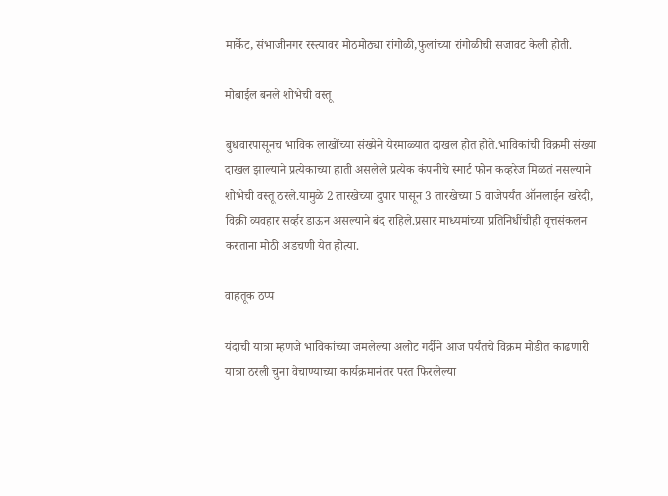मार्केट, संभाजीनगर रस्त्यावर मोठमोठ्या रांगोळी,फुलांच्या रांगोळीची सजावट केली होती.

मोबाईल बनले शोभेची वस्तू

बुधवारपासूनच भाविक लाखोंच्या संख्येने येरमाळ्यात दाखल होत होते.भाविकांची विक्रमी संख्या दाखल झाल्याने प्रत्येकाच्या हाती असलेले प्रत्येक कंपनीचे स्मार्ट फोन कव्हरेज मिळतं नसल्याने शोभेची वस्तू ठरले.यामुळे 2 तारखेच्या दुपार पासून 3 तारखेच्या 5 वाजेपर्यंत ऑनलाईन खरेदी, विक्री व्यवहार सर्व्हर डाऊन असल्याने बंद राहिले.प्रसार माध्यमांच्या प्रतिनिधींचीही वृत्तसंकलन करताना मोठी अडचणी येत होत्या.

वाहतूक ठप्प

यंदाची यात्रा म्हणजे भाविकांच्या जमलेल्या अलोट गर्दीने आज पर्यंतचे विक्रम मोडीत काढणारी यात्रा ठरली चुना वेचाण्याच्या कार्यक्रमानंतर परत फिरलेल्या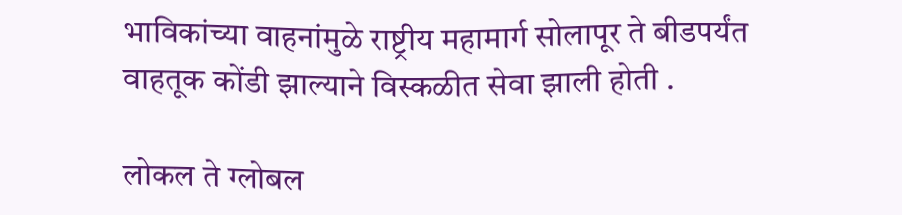भाविकांच्या वाहनांमुळे राष्ट्रीय महामार्ग सोलापूर ते बीडपर्यंत वाहतूक कोंडी झाल्याने विस्कळीत सेवा झाली होती .

लोकल ते ग्लोबल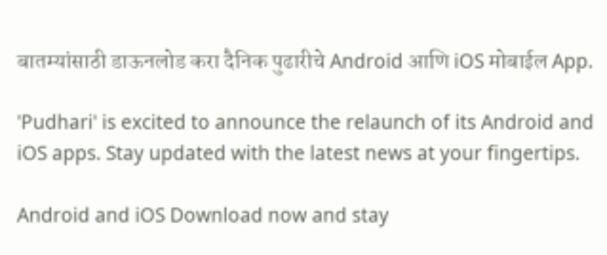बातम्यांसाठी डाऊनलोड करा दैनिक पुढारीचे Android आणि iOS मोबाईल App.

'Pudhari' is excited to announce the relaunch of its Android and iOS apps. Stay updated with the latest news at your fingertips.

Android and iOS Download now and stay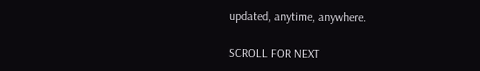updated, anytime, anywhere.

SCROLL FOR NEXT